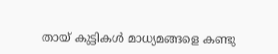തായ് കുട്ടികള്‍ മാധ്യമങ്ങളെ കണ്ടു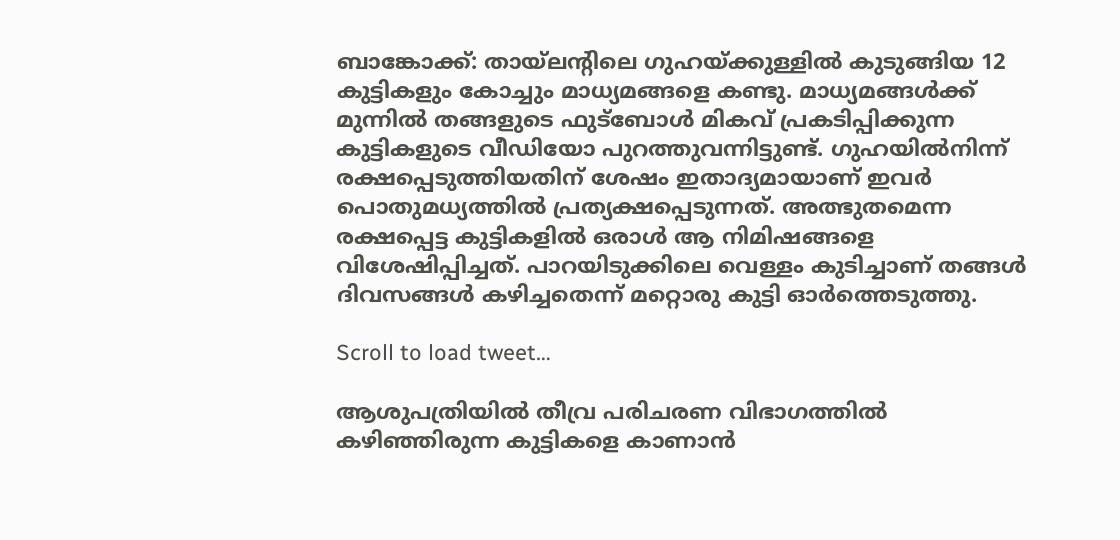ബാങ്കോക്ക്: തായ്‍ലന്‍റിലെ ഗുഹയ്ക്കുള്ളില്‍ കുടുങ്ങിയ 12 കുട്ടികളും കോച്ചും മാധ്യമങ്ങളെ കണ്ടു. മാധ്യമങ്ങള്‍ക്ക് മുന്നില്‍ തങ്ങളുടെ ഫുട്ബോള്‍ മികവ് പ്രകടിപ്പിക്കുന്ന കുട്ടികളുടെ വീഡിയോ പുറത്തുവന്നിട്ടുണ്ട്. ഗുഹയില്‍നിന്ന് രക്ഷപ്പെടുത്തിയതിന് ശേഷം ഇതാദ്യമായാണ് ഇവര്‍ പൊതുമധ്യത്തില്‍ പ്രത്യക്ഷപ്പെടുന്നത്. അത്ഭുതമെന്ന രക്ഷപ്പെട്ട കുട്ടികളില്‍ ഒരാള്‍ ആ നിമിഷങ്ങളെ വിശേഷിപ്പിച്ചത്. പാറയിടുക്കിലെ വെള്ളം കുടിച്ചാണ് തങ്ങള്‍ ദിവസങ്ങള്‍ കഴിച്ചതെന്ന് മറ്റൊരു കുട്ടി ഓര്‍ത്തെടുത്തു.

Scroll to load tweet…

ആശുപത്രിയിൽ തീവ്ര പരിചരണ വിഭാഗത്തിൽ കഴിഞ്ഞിരുന്ന കുട്ടികളെ കാണാൻ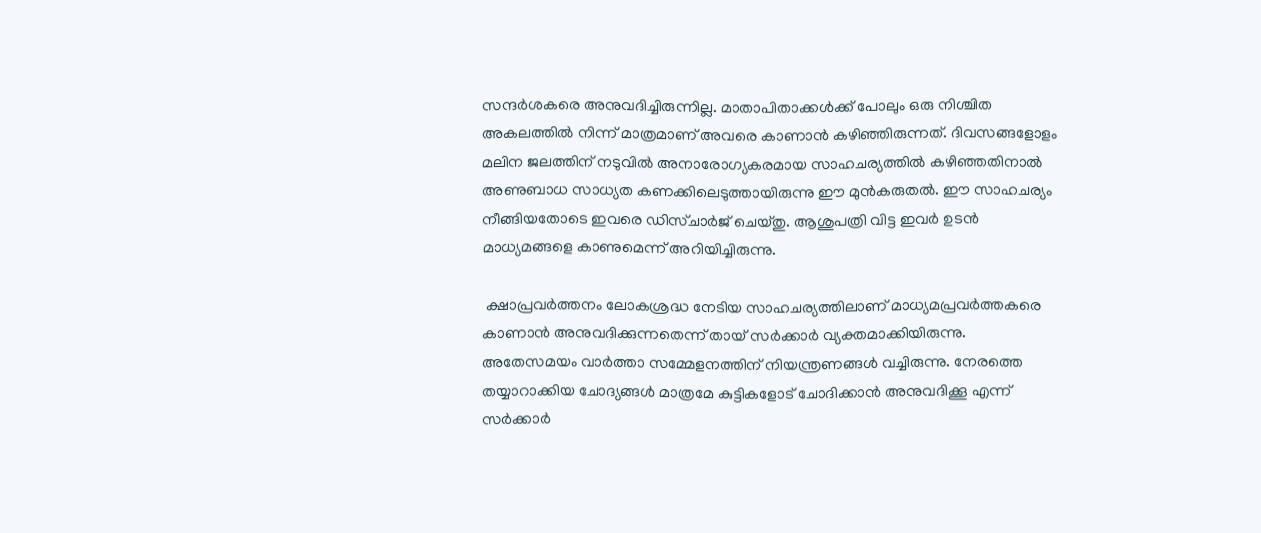സന്ദർശകരെ അനുവദിച്ചിരുന്നില്ല. മാതാപിതാക്കൾക്ക് പോലും ഒരു നിശ്ചിത അകലത്തിൽ നിന്ന് മാത്രമാണ് അവരെ കാണാൻ കഴിഞ്ഞിരുന്നത്. ദിവസങ്ങളോളം മലിന ജലത്തിന് നടുവിൽ അനാരോഗ്യകരമായ സാഹചര്യത്തിൽ കഴിഞ്ഞതിനാൽ അണുബാധ സാധ്യത കണക്കിലെടുത്തായിരുന്നു ഈ മുൻകരുതൽ. ഈ സാഹചര്യം നീങ്ങിയതോടെ ഇവരെ ഡിസ്ചാര്‍ജ് ചെയ്തു. ആശുപത്രി വിട്ട ഇവര്‍ ഉടന്‍ മാധ്യമങ്ങളെ കാണുമെന്ന് അറിയിച്ചിരുന്നു.

 ക്ഷാപ്രവ‍ർത്തനം ലോകശ്രദ്ധ നേടിയ സാഹചര്യത്തിലാണ് മാധ്യമപ്രവർത്തകരെ കാണാൻ അനുവദിക്കുന്നതെന്ന് തായ് സർക്കാർ വ്യക്തമാക്കിയിരുന്നു. അതേസമയം വാർത്താ സമ്മേളനത്തിന് നിയന്ത്രണങ്ങൾ വച്ചിരുന്നു. നേരത്തെ തയ്യാറാക്കിയ ചോദ്യങ്ങൾ മാത്രമേ കുട്ടികളോട് ചോദിക്കാൻ അനുവദിക്കൂ എന്ന് സർക്കാർ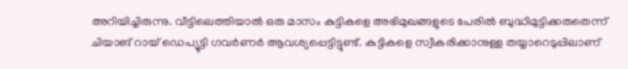അറിയിച്ചിരുന്നു. വീട്ടിലെത്തിയാൽ ഒരു മാസം കുട്ടികളെ അഭിമുഖങ്ങളുടെ പേരിൽ ബുദ്ധിമുട്ടിക്കരുതെന്ന് ചിയാങ് റായ് ഡെപ്യൂട്ടി ഗവർണർ ആവശ്യപ്പെട്ടിട്ടുണ്ട്. കുട്ടികളെ സ്വീകരിക്കാനുള്ള തയ്യാറെടുപ്പിലാണ്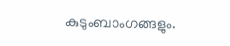കുടുംബാംഗങ്ങളും.